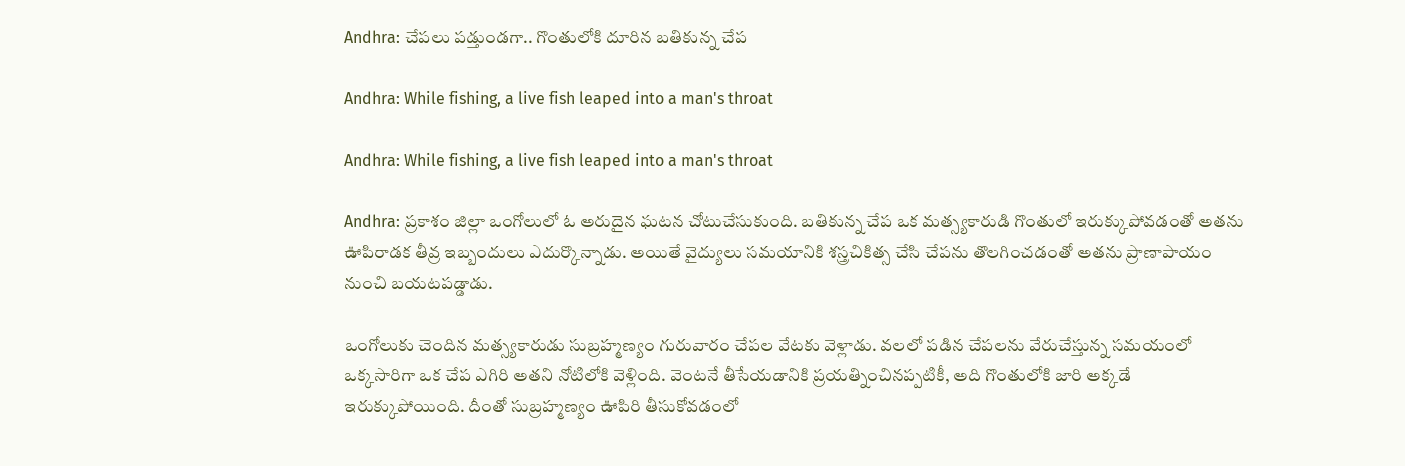Andhra: చేపలు పడ్తుండగా.. గొంతులోకి దూరిన బతికున్న చేప

Andhra: While fishing, a live fish leaped into a man's throat

Andhra: While fishing, a live fish leaped into a man's throat

Andhra: ప్రకాశం జిల్లా ఒంగోలులో ఓ అరుదైన ఘటన చోటుచేసుకుంది. బతికున్న చేప ఒక మత్స్యకారుడి గొంతులో ఇరుక్కుపోవడంతో అతను ఊపిరాడక తీవ్ర ఇబ్బందులు ఎదుర్కొన్నాడు. అయితే వైద్యులు సమయానికి శస్త్రచికిత్స చేసి చేపను తొలగించడంతో అతను ప్రాణాపాయం నుంచి బయటపడ్డాడు.

ఒంగోలుకు చెందిన మత్స్యకారుడు సుబ్రహ్మణ్యం గురువారం చేపల వేటకు వెళ్లాడు. వలలో పడిన చేపలను వేరుచేస్తున్న సమయంలో ఒక్కసారిగా ఒక చేప ఎగిరి అతని నోటిలోకి వెళ్లింది. వెంటనే తీసేయడానికి ప్రయత్నించినప్పటికీ, అది గొంతులోకి జారి అక్కడే ఇరుక్కుపోయింది. దీంతో సుబ్రహ్మణ్యం ఊపిరి తీసుకోవడంలో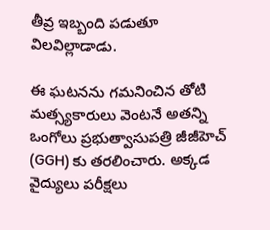తీవ్ర ఇబ్బంది పడుతూ విలవిల్లాడాడు.

ఈ ఘటనను గమనించిన తోటి మత్స్యకారులు వెంటనే అతన్ని ఒంగోలు ప్రభుత్వాసుపత్రి జీజీహెచ్ (GGH) కు తరలించారు. అక్కడ వైద్యులు పరీక్షలు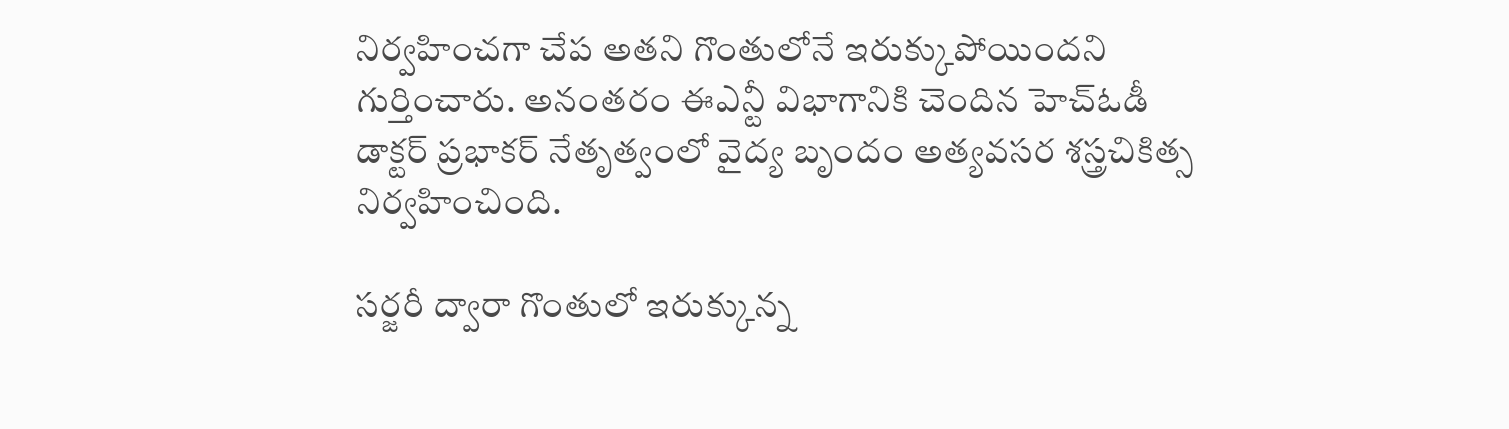నిర్వహించగా చేప అతని గొంతులోనే ఇరుక్కుపోయిందని గుర్తించారు. అనంతరం ఈఎన్టీ విభాగానికి చెందిన హెచ్‌ఓడీ డాక్టర్ ప్రభాకర్ నేతృత్వంలో వైద్య బృందం అత్యవసర శస్త్రచికిత్స నిర్వహించింది.

సర్జరీ ద్వారా గొంతులో ఇరుక్కున్న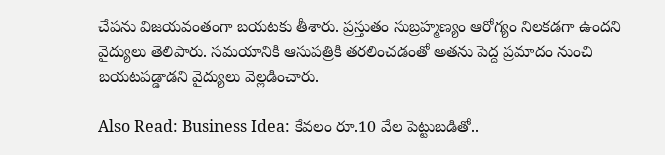చేపను విజయవంతంగా బయటకు తీశారు. ప్రస్తుతం సుబ్రహ్మణ్యం ఆరోగ్యం నిలకడగా ఉందని వైద్యులు తెలిపారు. సమయానికి ఆసుపత్రికి తరలించడంతో అతను పెద్ద ప్రమాదం నుంచి బయటపడ్డాడని వైద్యులు వెల్లడించారు.

Also Read: Business Idea: కేవలం రూ.10 వేల పెట్టుబడితో..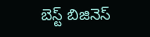బెస్ట్ బిజినెస్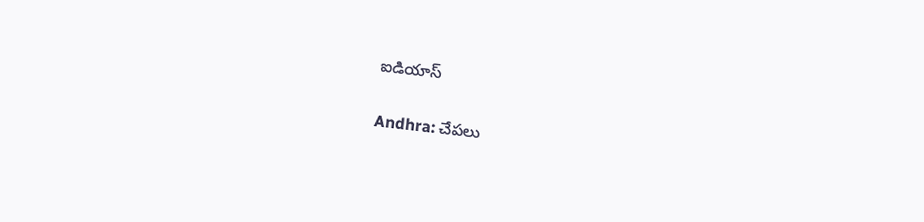ఐడియాస్

Andhra: చేపలు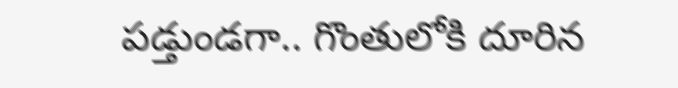పడ్తుండగా.. గొంతులోకి దూరిన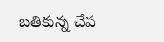బతికున్న చేప